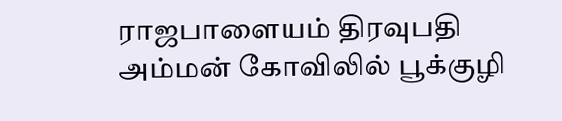ராஜபாளையம் திரவுபதி அம்மன் கோவிலில் பூக்குழி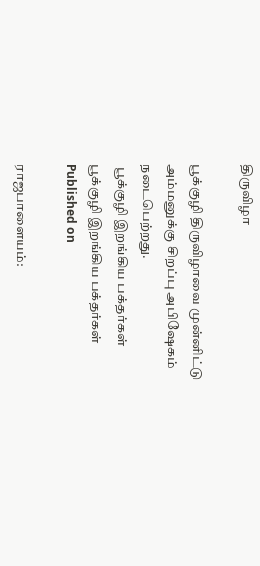திருவிழா

பூக்குழி திருவிழாவை முன்னிட்டு அம்மனுக்கு சிறப்பு அபிஷேகம் நடைபெற்றது.
 பூக்குழி இறங்கிய பக்தர்கள்
பூக்குழி இறங்கிய பக்தர்கள்
Published on

ராஜபாளையம்: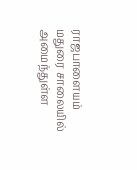ராஜபாளையம் மதுரை சாலையில் அமைந்துள்ள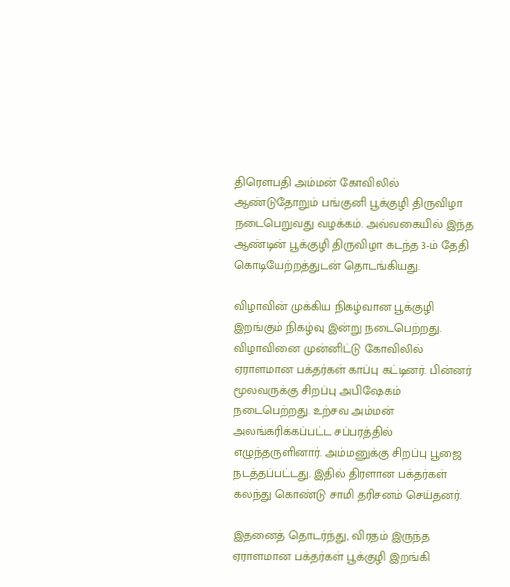திரௌபதி அம்மன் கோவிலில் ஆண்டுதோறும் பங்குனி பூக்குழி திருவிழா நடைபெறுவது வழக்கம். அவ்வகையில் இந்த ஆண்டின் பூக்குழி திருவிழா கடந்த 3-ம் தேதி கொடியேற்றத்துடன் தொடங்கியது.

விழாவின் முக்கிய நிகழ்வான பூக்குழி இறங்கும் நிகழ்வு இன்று நடைபெற்றது. விழாவினை முன்னிட்டு கோவிலில் ஏராளமான பக்தர்கள் காப்பு கட்டினர். பின்னர் மூலவருக்கு சிறப்பு அபிஷேகம் நடைபெற்றது. உற்சவ அம்மன் அலங்கரிக்கப்பட்ட சப்பரத்தில் எழுந்தருளினார். அம்மனுக்கு சிறப்பு பூஜை நடத்தப்பட்டது. இதில் திரளான பக்தர்கள் கலந்து கொண்டு சாமி தரிசனம் செய்தனர்.

இதனைத் தொடர்ந்து, விரதம் இருந்த ஏராளமான பக்தர்கள் பூக்குழி இறங்கி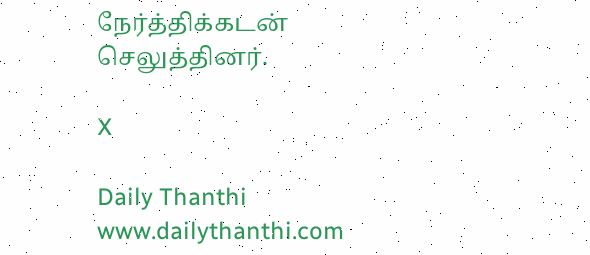நேர்த்திக்கடன் செலுத்தினர்.

X

Daily Thanthi
www.dailythanthi.com